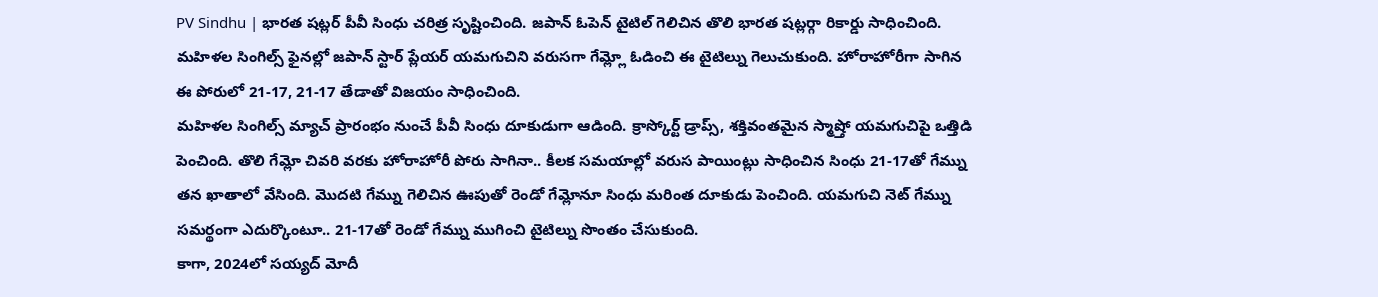PV Sindhu | భారత షట్లర్ పీవీ సింధు చరిత్ర సృష్టించింది. జపాన్ ఓపెన్ టైటిల్ గెలిచిన తొలి భారత షట్లర్గా రికార్డు సాధించింది. మహిళల సింగిల్స్ ఫైనల్లో జపాన్ స్టార్ ప్లేయర్ యమగుచిని వరుసగా గేమ్ల్లో ఓడించి ఈ టైటిల్ను గెలుచుకుంది. హోరాహోరీగా సాగిన ఈ పోరులో 21-17, 21-17 తేడాతో విజయం సాధించింది.
మహిళల సింగిల్స్ మ్యాచ్ ప్రారంభం నుంచే పీవీ సింధు దూకుడుగా ఆడింది. క్రాస్కోర్ట్ డ్రాప్స్, శక్తివంతమైన స్మాష్తో యమగుచిపై ఒత్తిడి పెంచింది. తొలి గేమ్లో చివరి వరకు హోరాహోరీ పోరు సాగినా.. కీలక సమయాల్లో వరుస పాయింట్లు సాధించిన సింధు 21-17తో గేమ్ను తన ఖాతాలో వేసింది. మొదటి గేమ్ను గెలిచిన ఊపుతో రెండో గేమ్లోనూ సింధు మరింత దూకుడు పెంచింది. యమగుచి నెట్ గేమ్ను సమర్థంగా ఎదుర్కొంటూ.. 21-17తో రెండో గేమ్ను ముగించి టైటిల్ను సొంతం చేసుకుంది.
కాగా, 2024లో సయ్యద్ మోదీ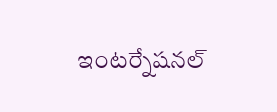ఇంటర్నేషనల్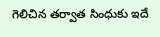గెలిచిన తర్వాత సింధుకు ఇదే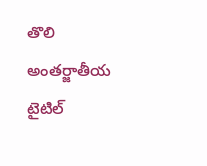తొలి అంతర్జాతీయ టైటిల్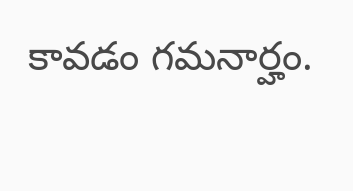కావడం గమనార్హం.